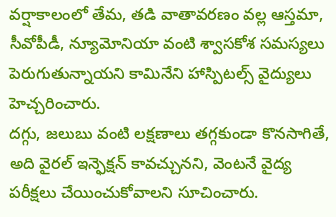వర్షాకాలంలో తేమ, తడి వాతావరణం వల్ల ఆస్తమా, సీవోపీడీ, న్యూమోనియా వంటి శ్వాసకోశ సమస్యలు పెరుగుతున్నాయని కామినేని హాస్పిటల్స్ వైద్యులు హెచ్చరించారు.
దగ్గు, జలుబు వంటి లక్షణాలు తగ్గకుండా కొనసాగితే, అది వైరల్ ఇన్ఫెక్షన్ కావచ్చునని, వెంటనే వైద్య పరీక్షలు చేయించుకోవాలని సూచించారు.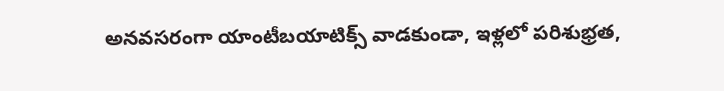అనవసరంగా యాంటీబయాటిక్స్ వాడకుండా, ఇళ్లలో పరిశుభ్రత,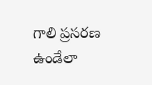గాలి ప్రసరణ ఉండేలా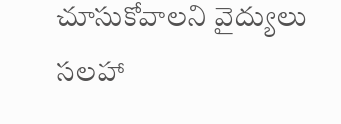చూసుకోవాలని వైద్యులు సలహా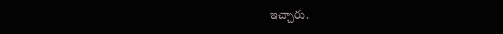ఇచ్చారు.